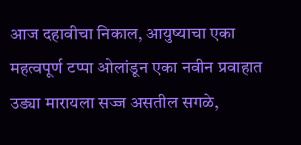आज दहावीचा निकाल, आयुष्याचा एका महत्वपूर्ण टप्पा ओलांडून एका नवीन प्रवाहात उड्या मारायला सज्ज असतील सगळे,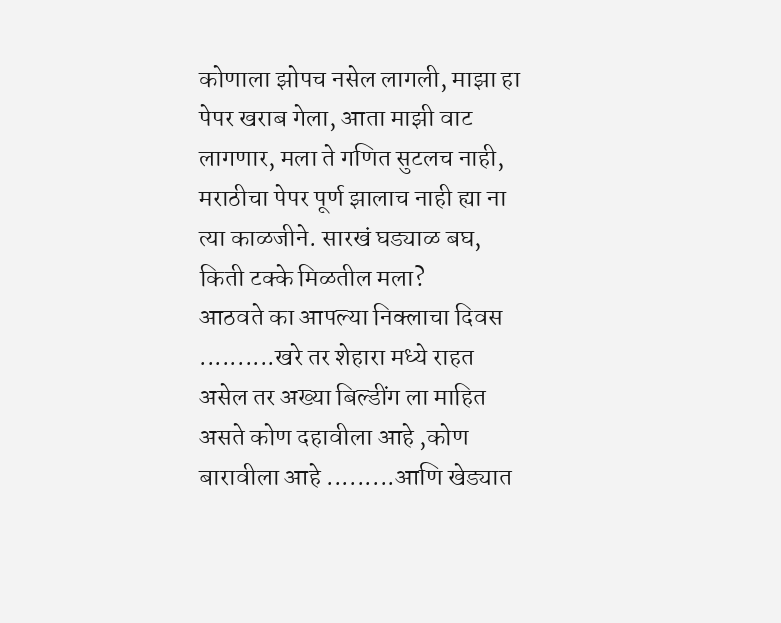कोणाला झोपच नसेल लागली, माझा हा पेपर खराब गेला, आता माझी वाट लागणार, मला ते गणित सुटलच नाही, मराठीचा पेपर पूर्ण झालाच नाही ह्या ना त्या काळजीने. सारखं घड्याळ बघ, किती टक्के मिळतील मला?
आठवते का आपल्या निक्लाचा दिवस ..........खरे तर शेहारा मध्ये राहत असेल तर अख्या बिल्डींग ला माहित असते कोण दहावीला आहे ,कोण बारावीला आहे .........आणि खेड्यात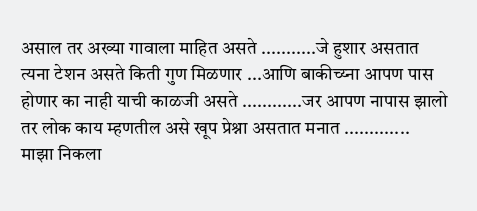असाल तर अख्या गावाला माहित असते ...........जे हुशार असतात त्यना टेशन असते किती गुण मिळणार ...आणि बाकीच्य्ना आपण पास होणार का नाही याची काळजी असते ............जर आपण नापास झालो तर लोक काय म्हणतील असे खूप प्रेश्ना असतात मनात .............
माझा निकला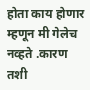होता काय होणार म्हणून मी गेलेच नव्हते .कारण तशी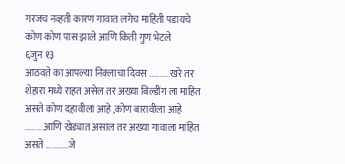गरजच नव्हती कारण गावात लगेच माहिती पडायचे कोण कोण पास झाले आणि किती गुण भेटले
६जुन १३
आठवते का आपल्या निक्लाचा दिवस ..........खरे तर शेहारा मध्ये राहत असेल तर अख्या बिल्डींग ला माहित असते कोण दहावीला आहे ,कोण बारावीला आहे .........आणि खेड्यात असाल तर अख्या गावाला माहित असते ...........जे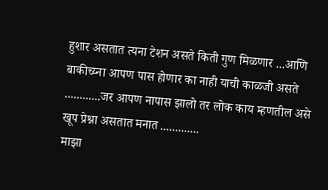हुशार असतात त्यना टेशन असते किती गुण मिळणार ...आणि बाकीच्य्ना आपण पास होणार का नाही याची काळजी असते ............जर आपण नापास झालो तर लोक काय म्हणतील असे खूप प्रेश्ना असतात मनात .............
माझा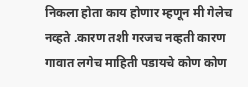निकला होता काय होणार म्हणून मी गेलेच नव्हते .कारण तशी गरजच नव्हती कारण गावात लगेच माहिती पडायचे कोण कोण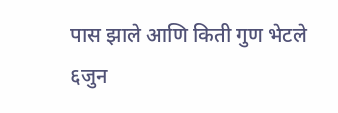पास झाले आणि किती गुण भेटले
६जुन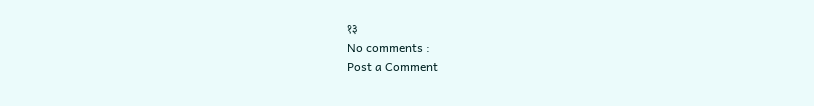१३
No comments :
Post a Comment